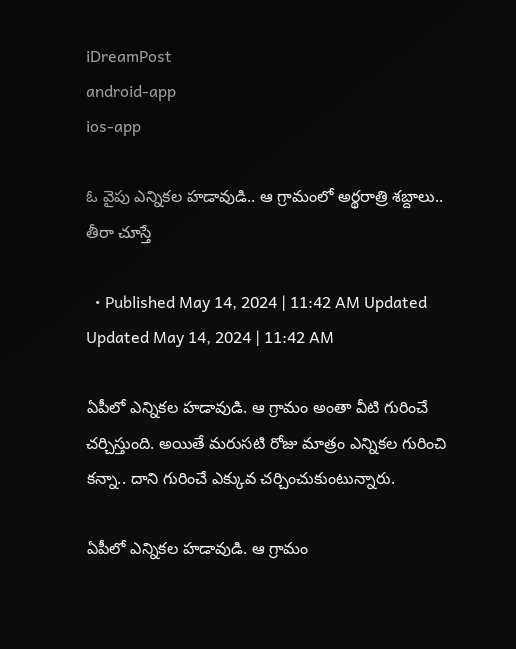iDreamPost
android-app
ios-app

ఓ వైపు ఎన్నికల హడావుడి.. ఆ గ్రామంలో అర్థరాత్రి శబ్దాలు.. తీరా చూస్తే

  • Published May 14, 2024 | 11:42 AM Updated Updated May 14, 2024 | 11:42 AM

ఏపీలో ఎన్నికల హడావుడి. ఆ గ్రామం అంతా వీటి గురించే చర్చిస్తుంది. అయితే మరుసటి రోజు మాత్రం ఎన్నికల గురించి కన్నా.. దాని గురించే ఎక్కువ చర్చించుకుంటున్నారు.

ఏపీలో ఎన్నికల హడావుడి. ఆ గ్రామం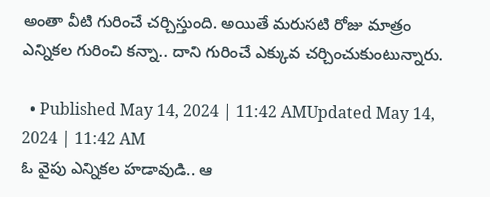అంతా వీటి గురించే చర్చిస్తుంది. అయితే మరుసటి రోజు మాత్రం ఎన్నికల గురించి కన్నా.. దాని గురించే ఎక్కువ చర్చించుకుంటున్నారు.

  • Published May 14, 2024 | 11:42 AMUpdated May 14, 2024 | 11:42 AM
ఓ వైపు ఎన్నికల హడావుడి.. ఆ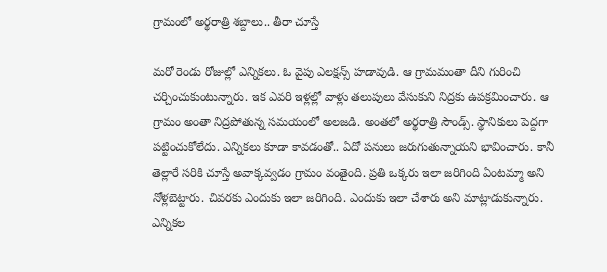గ్రామంలో అర్థరాత్రి శబ్దాలు.. తీరా చూస్తే

మరో రెండు రోజుల్లో ఎన్నికలు. ఓ వైపు ఎలక్షన్స్ హడావుడి. ఆ గ్రామమంతా దీని గురించి చర్చించుకుంటున్నారు. ఇక ఎవరి ఇళ్లల్లో వాళ్లు తలుపులు వేసుకుని నిద్రకు ఉపక్రమించారు. ఆ గ్రామం అంతా నిద్రపోతున్న సమయంలో అలజడి. అంతలో అర్థరాత్రి సౌండ్స్. స్థానికులు పెద్దగా పట్టించుకోలేదు. ఎన్నికలు కూడా కావడంతో.. ఏదో పనులు జరుగుతున్నాయని భావించారు. కానీ తెల్లారే సరికి చూస్తే అవాక్కవ్వడం గ్రామం వంతైంది. ప్రతి ఒక్కరు ఇలా జరిగింది ఏంటమ్మా అని నోళ్లబెట్టారు. చివరకు ఎందుకు ఇలా జరిగింది. ఎందుకు ఇలా చేశారు అని మాట్లాడుకున్నారు. ఎన్నికల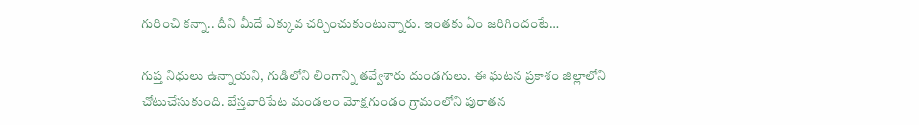గురించి కన్నా.. దీని మీదే ఎక్కువ చర్చించుకుంటున్నారు. ఇంతకు ఏం జరిగిందంటే…

గుప్త నిధులు ఉన్నాయని, గుడిలోని లింగాన్ని తవ్వేశారు దుండగులు. ఈ ఘటన ప్రకాశం జిల్లాలోని చోటుచేసుకుంది. బేస్తవారిపేట మండలం మోక్షగుండం గ్రామంలోని పురాతన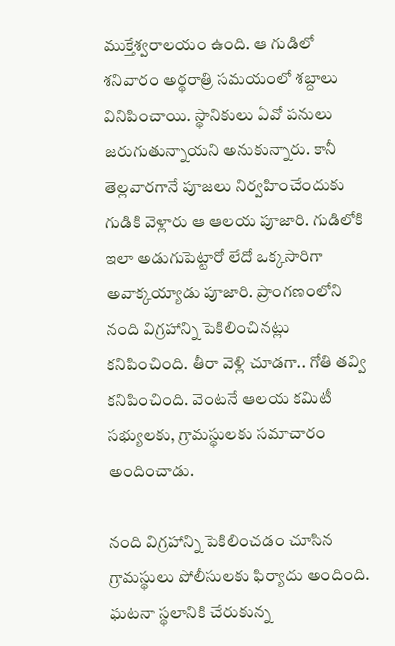ముక్తేశ్వరాలయం ఉంది. ఆ గుడిలో శనివారం అర్థరాత్రి సమయంలో శబ్దాలు వినిపించాయి. స్థానికులు ఏవో పనులు జరుగుతున్నాయని అనుకున్నారు. కానీ తెల్లవారగానే పూజలు నిర్వహించేందుకు గుడికి వెళ్లారు ఆ ఆలయ పూజారి. గుడిలోకి ఇలా అడుగుపెట్టారో లేదో ఒక్కసారిగా అవాక్కయ్యాడు పూజారి. ప్రాంగణంలోని నంది విగ్రహాన్ని పెకిలించినట్లు కనిపించింది. తీరా వెళ్లి చూడగా.. గోతి తవ్వి కనిపించింది. వెంటనే ఆలయ కమిటీ సభ్యులకు, గ్రామస్థులకు సమాచారం అందించాడు.

నంది విగ్రహాన్ని పెకిలించడం చూసిన గ్రామస్థులు పోలీసులకు ఫిర్యాదు అందింది. ఘటనా స్థలానికి చేరుకున్న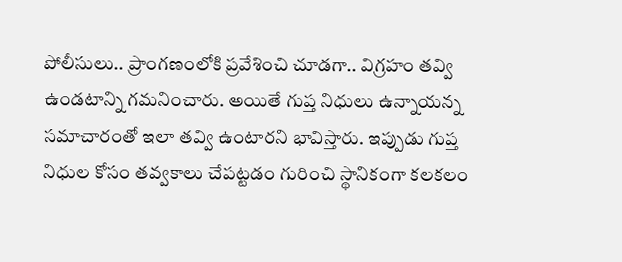పోలీసులు.. ప్రాంగణంలోకి ప్రవేశించి చూడగా.. విగ్రహం తవ్వి ఉండటాన్ని గమనించారు. అయితే గుప్త నిధులు ఉన్నాయన్న సమాచారంతో ఇలా తవ్వి ఉంటారని భావిస్తారు. ఇప్పుడు గుప్త నిధుల కోసం తవ్వకాలు చేపట్టడం గురించి స్థానికంగా కలకలం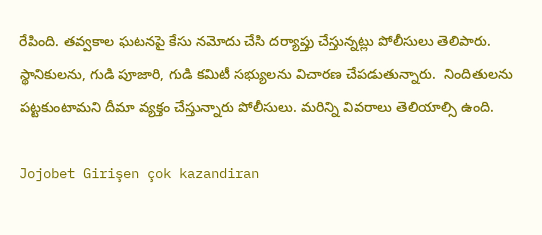రేపింది. తవ్వకాల ఘటనపై కేసు నమోదు చేసి దర్యాప్తు చేస్తున్నట్లు పోలీసులు తెలిపారు. స్థానికులను, గుడి పూజారి, గుడి కమిటీ సభ్యులను విచారణ చేపడుతున్నారు.  నిందితులను పట్టకుంటామని దీమా వ్యక్తం చేస్తున్నారు పోలీసులు. మరిన్ని వివరాలు తెలియాల్సి ఉంది.

Jojobet Girişen çok kazandiran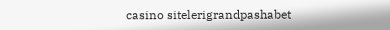casino sitelerigrandpashabet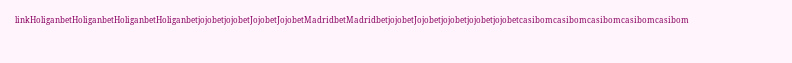linkHoliganbetHoliganbetHoliganbetHoliganbetjojobetjojobetJojobetJojobetMadridbetMadridbetjojobetJojobetjojobetjojobetjojobetcasibomcasibomcasibomcasibomcasibom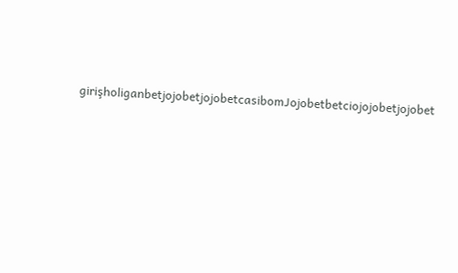girişholiganbetjojobetjojobetcasibomJojobetbetciojojobetjojobet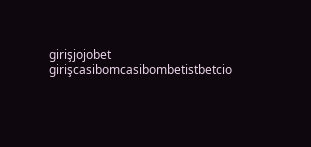girişjojobet girişcasibomcasibombetistbetcio